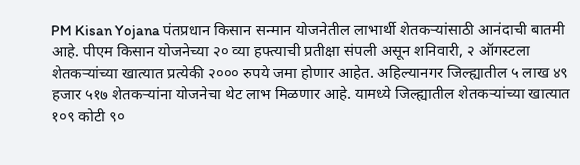PM Kisan Yojana पंतप्रधान किसान सन्मान योजनेतील लाभार्थी शेतकऱ्यांसाठी आनंदाची बातमी आहे. पीएम किसान योजनेच्या २० व्या हफ्त्याची प्रतीक्षा संपली असून शनिवारी, २ ऑगस्टला शेतकऱ्यांच्या खात्यात प्रत्येकी २००० रुपये जमा होणार आहेत. अहिल्यानगर जिल्ह्यातील ५ लाख ४९ हजार ५१७ शेतकऱ्यांना योजनेचा थेट लाभ मिळणार आहे. यामध्ये जिल्ह्यातील शेतकऱ्यांच्या खात्यात १०९ कोटी ९०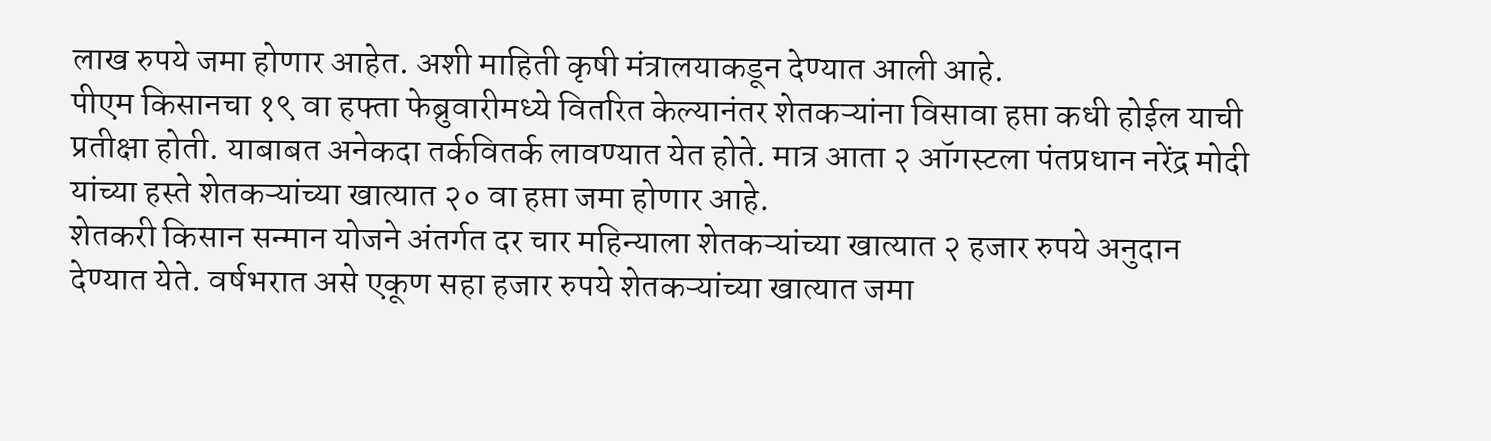लाख रुपये जमा होणार आहेत. अशी माहिती कृषी मंत्रालयाकडून देण्यात आली आहे.
पीएम किसानचा १९ वा हफ्ता फेब्रुवारीमध्ये वितरित केल्यानंतर शेतकऱ्यांना विसावा हप्ता कधी होईल याची प्रतीक्षा होती. याबाबत अनेकदा तर्कवितर्क लावण्यात येत होते. मात्र आता २ ऑगस्टला पंतप्रधान नरेंद्र मोदी यांच्या हस्ते शेतकऱ्यांच्या खात्यात २० वा हप्ता जमा होणार आहे.
शेतकरी किसान सन्मान योजने अंतर्गत दर चार महिन्याला शेतकऱ्यांच्या खात्यात २ हजार रुपये अनुदान देण्यात येते. वर्षभरात असे एकूण सहा हजार रुपये शेतकऱ्यांच्या खात्यात जमा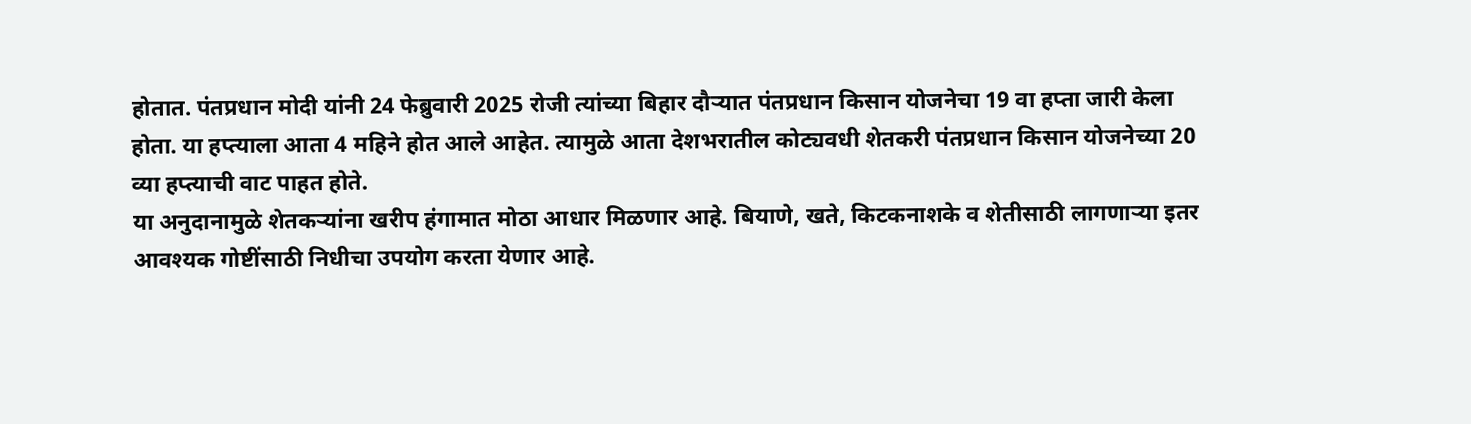होतात. पंतप्रधान मोदी यांनी 24 फेब्रुवारी 2025 रोजी त्यांच्या बिहार दौऱ्यात पंतप्रधान किसान योजनेचा 19 वा हप्ता जारी केला होता. या हप्त्याला आता 4 महिने होत आले आहेत. त्यामुळे आता देशभरातील कोट्यवधी शेतकरी पंतप्रधान किसान योजनेच्या 20 व्या हप्त्याची वाट पाहत होते.
या अनुदानामुळे शेतकऱ्यांना खरीप हंगामात मोठा आधार मिळणार आहे. बियाणे, खते, किटकनाशके व शेतीसाठी लागणाऱ्या इतर आवश्यक गोष्टींसाठी निधीचा उपयोग करता येणार आहे.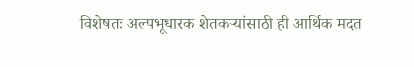विशेषतः अल्पभूधारक शेतकऱ्यांसाठी ही आर्थिक मदत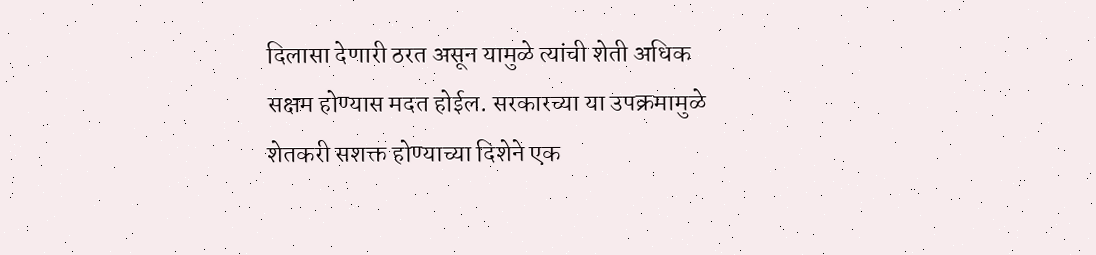दिलासा देणारी ठरत असून यामुळे त्यांची शेती अधिक सक्षम होण्यास मदत होईल. सरकारच्या या उपक्रमामुळे शेतकरी सशक्त होण्याच्या दिशेने एक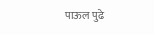पाऊल पुढे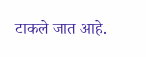टाकले जात आहे.